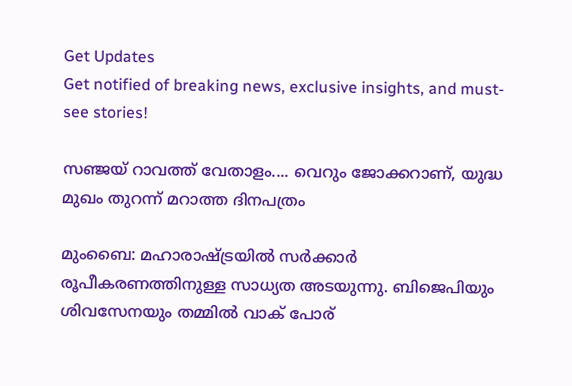Get Updates
Get notified of breaking news, exclusive insights, and must-see stories!

സഞ്ജയ് റാവത്ത് വേതാളം.... വെറും ജോക്കറാണ്, യുദ്ധ മുഖം തുറന്ന് മറാത്ത ദിനപത്രം

മുംബൈ: മഹാരാഷ്ട്രയില്‍ സര്‍ക്കാര്‍ രൂപീകരണത്തിനുള്ള സാധ്യത അടയുന്നു. ബിജെപിയും ശിവസേനയും തമ്മില്‍ വാക് പോര്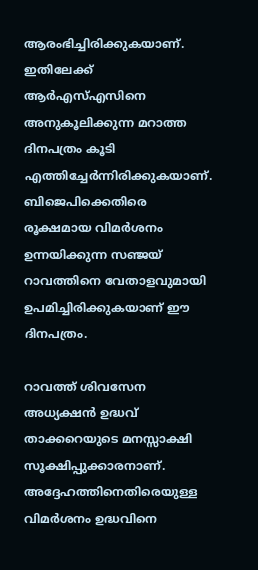ആരംഭിച്ചിരിക്കുകയാണ്. ഇതിലേക്ക് ആര്‍എസ്എസിനെ അനുകൂലിക്കുന്ന മറാത്ത ദിനപത്രം കൂടി എത്തിച്ചേര്‍ന്നിരിക്കുകയാണ്. ബിജെപിക്കെതിരെ രൂക്ഷമായ വിമര്‍ശനം ഉന്നയിക്കുന്ന സഞ്ജയ് റാവത്തിനെ വേതാളവുമായി ഉപമിച്ചിരിക്കുകയാണ് ഈ ദിനപത്രം.

റാവത്ത് ശിവസേന അധ്യക്ഷന്‍ ഉദ്ധവ് താക്കറെയുടെ മനസ്സാക്ഷി സൂക്ഷിപ്പുക്കാരനാണ്. അദ്ദേഹത്തിനെതിരെയുള്ള വിമര്‍ശനം ഉദ്ധവിനെ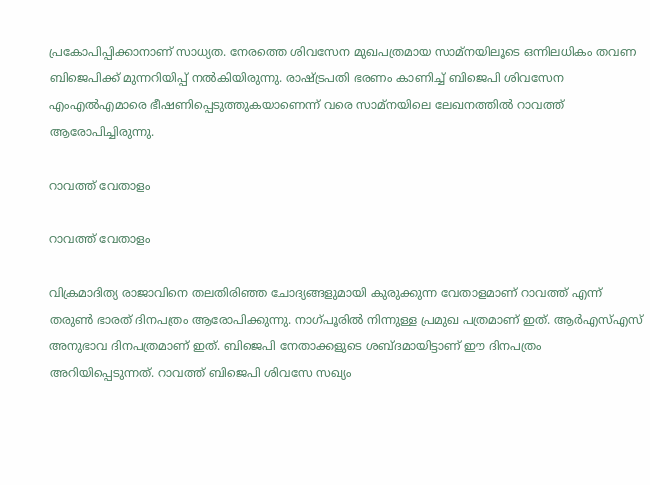പ്രകോപിപ്പിക്കാനാണ് സാധ്യത. നേരത്തെ ശിവസേന മുഖപത്രമായ സാമ്‌നയിലൂടെ ഒന്നിലധികം തവണ ബിജെപിക്ക് മുന്നറിയിപ്പ് നല്‍കിയിരുന്നു. രാഷ്ട്രപതി ഭരണം കാണിച്ച് ബിജെപി ശിവസേന എംഎല്‍എമാരെ ഭീഷണിപ്പെടുത്തുകയാണെന്ന് വരെ സാമ്‌നയിലെ ലേഖനത്തില്‍ റാവത്ത് ആരോപിച്ചിരുന്നു.

റാവത്ത് വേതാളം

റാവത്ത് വേതാളം

വിക്രമാദിത്യ രാജാവിനെ തലതിരിഞ്ഞ ചോദ്യങ്ങളുമായി കുരുക്കുന്ന വേതാളമാണ് റാവത്ത് എന്ന് തരുണ്‍ ഭാരത് ദിനപത്രം ആരോപിക്കുന്നു. നാഗ്പൂരില്‍ നിന്നുള്ള പ്രമുഖ പത്രമാണ് ഇത്. ആര്‍എസ്എസ് അനുഭാവ ദിനപത്രമാണ് ഇത്. ബിജെപി നേതാക്കളുടെ ശബ്ദമായിട്ടാണ് ഈ ദിനപത്രം അറിയിപ്പെടുന്നത്. റാവത്ത് ബിജെപി ശിവസേ സഖ്യം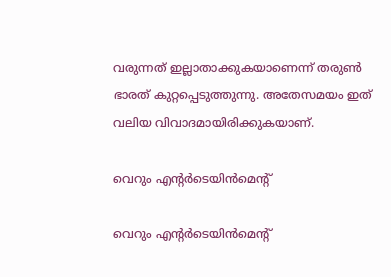വരുന്നത് ഇല്ലാതാക്കുകയാണെന്ന് തരുണ്‍ ഭാരത് കുറ്റപ്പെടുത്തുന്നു. അതേസമയം ഇത് വലിയ വിവാദമായിരിക്കുകയാണ്.

വെറും എന്റര്‍ടെയിന്‍മെന്റ്

വെറും എന്റര്‍ടെയിന്‍മെന്റ്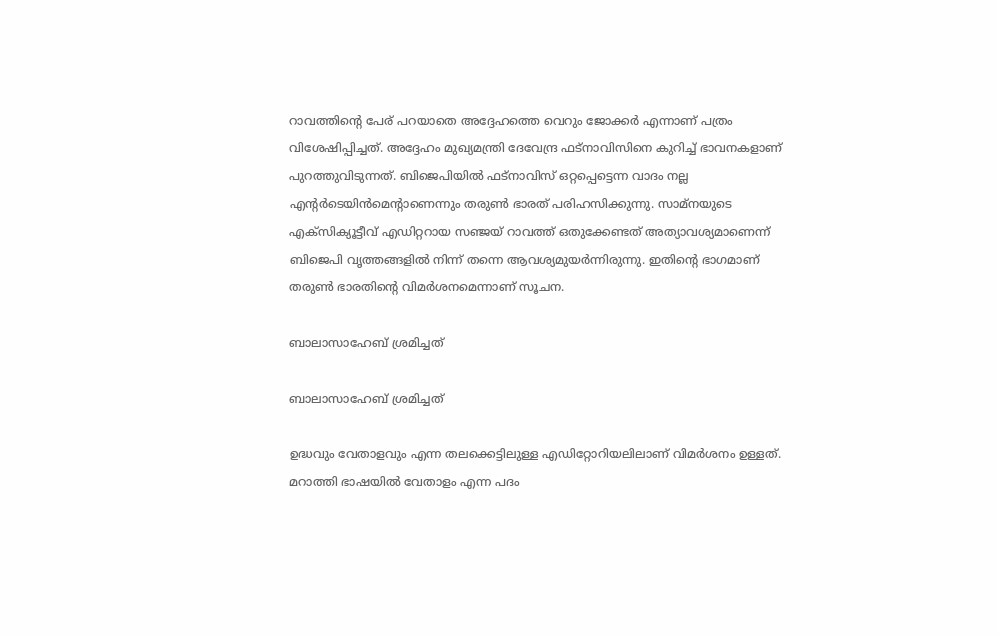റാവത്തിന്റെ പേര് പറയാതെ അദ്ദേഹത്തെ വെറും ജോക്കര്‍ എന്നാണ് പത്രം വിശേഷിപ്പിച്ചത്. അദ്ദേഹം മുഖ്യമന്ത്രി ദേവേന്ദ്ര ഫട്‌നാവിസിനെ കുറിച്ച് ഭാവനകളാണ് പുറത്തുവിടുന്നത്. ബിജെപിയില്‍ ഫട്‌നാവിസ് ഒറ്റപ്പെട്ടെന്ന വാദം നല്ല എന്റര്‍ടെയിന്‍മെന്റാണെന്നും തരുണ്‍ ഭാരത് പരിഹസിക്കുന്നു. സാമ്‌നയുടെ എക്‌സിക്യൂട്ടീവ് എഡിറ്ററായ സഞ്ജയ് റാവത്ത് ഒതുക്കേണ്ടത് അത്യാവശ്യമാണെന്ന് ബിജെപി വൃത്തങ്ങളില്‍ നിന്ന് തന്നെ ആവശ്യമുയര്‍ന്നിരുന്നു. ഇതിന്റെ ഭാഗമാണ് തരുണ്‍ ഭാരതിന്റെ വിമര്‍ശനമെന്നാണ് സൂചന.

ബാലാസാഹേബ് ശ്രമിച്ചത്

ബാലാസാഹേബ് ശ്രമിച്ചത്

ഉദ്ധവും വേതാളവും എന്ന തലക്കെട്ടിലുള്ള എഡിറ്റോറിയലിലാണ് വിമര്‍ശനം ഉള്ളത്. മറാത്തി ഭാഷയില്‍ വേതാളം എന്ന പദം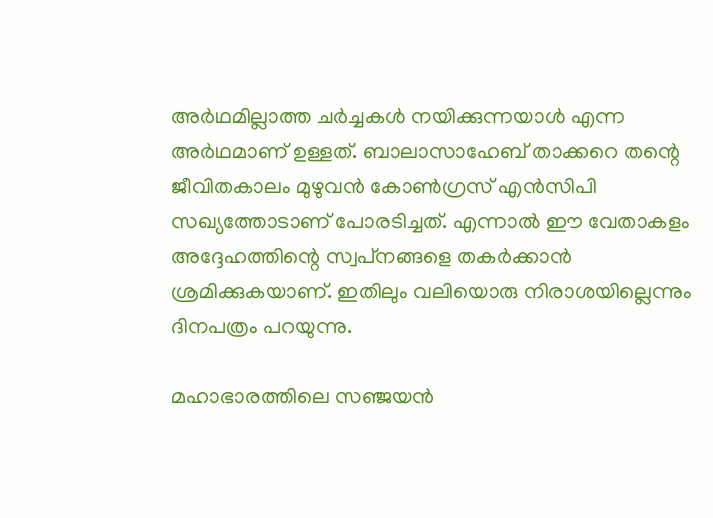അര്‍ഥമില്ലാത്ത ചര്‍ച്ചകള്‍ നയിക്കുന്നയാള്‍ എന്ന അര്‍ഥമാണ് ഉള്ളത്. ബാലാസാഹേബ് താക്കറെ തന്റെ ജീവിതകാലം മുഴുവന്‍ കോണ്‍ഗ്രസ് എന്‍സിപി സഖ്യത്തോടാണ് പോരടിച്ചത്. എന്നാല്‍ ഈ വേതാകളം അദ്ദേഹത്തിന്റെ സ്വപ്‌നങ്ങളെ തകര്‍ക്കാന്‍ ശ്രമിക്കുകയാണ്. ഇതിലും വലിയൊരു നിരാശയില്ലെന്നും ദിനപത്രം പറയുന്നു.

മഹാഭാരത്തിലെ സഞ്ജയന്‍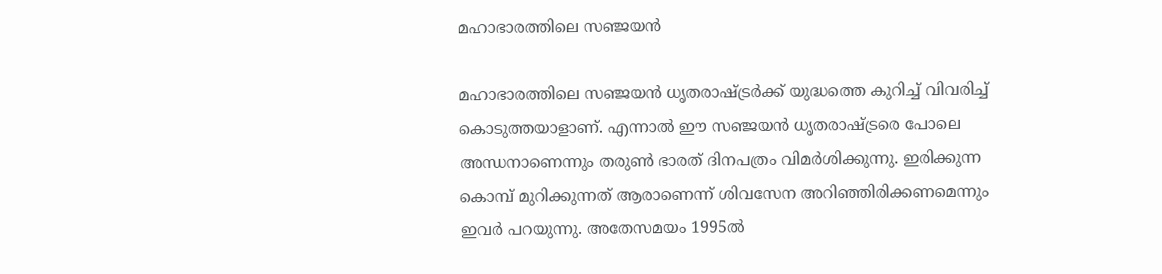മഹാഭാരത്തിലെ സഞ്ജയന്‍

മഹാഭാരത്തിലെ സഞ്ജയന്‍ ധൃതരാഷ്ട്രര്‍ക്ക് യുദ്ധത്തെ കുറിച്ച് വിവരിച്ച് കൊടുത്തയാളാണ്. എന്നാല്‍ ഈ സഞ്ജയന്‍ ധൃതരാഷ്ട്രരെ പോലെ അന്ധനാണെന്നും തരുണ്‍ ഭാരത് ദിനപത്രം വിമര്‍ശിക്കുന്നു. ഇരിക്കുന്ന കൊമ്പ് മുറിക്കുന്നത് ആരാണെന്ന് ശിവസേന അറിഞ്ഞിരിക്കണമെന്നും ഇവര്‍ പറയുന്നു. അതേസമയം 1995ല്‍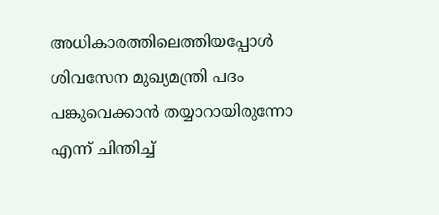അധികാരത്തിലെത്തിയപ്പോള്‍ ശിവസേന മുഖ്യമന്ത്രി പദം പങ്കുവെക്കാന്‍ തയ്യാറായിരുന്നോ എന്ന് ചിന്തിച്ച്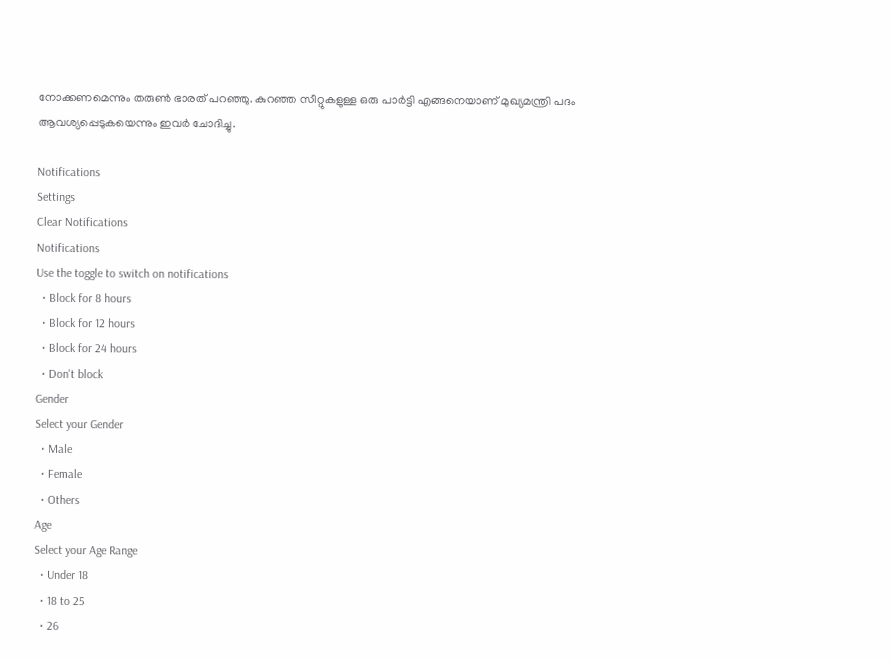നോക്കണമെന്നും തരുണ്‍ ഭാരത് പറഞ്ഞു. കുറഞ്ഞ സീറ്റുകളുള്ള ഒരു പാര്‍ട്ടി എങ്ങനെയാണ് മുഖ്യമന്ത്രി പദം ആവശ്യപ്പെടുകയെന്നും ഇവര്‍ ചോദിച്ചു.

Notifications
Settings
Clear Notifications
Notifications
Use the toggle to switch on notifications
  • Block for 8 hours
  • Block for 12 hours
  • Block for 24 hours
  • Don't block
Gender
Select your Gender
  • Male
  • Female
  • Others
Age
Select your Age Range
  • Under 18
  • 18 to 25
  • 26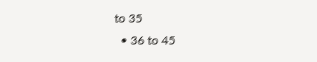to 35
  • 36 to 45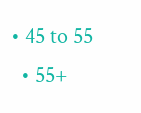• 45 to 55
  • 55+